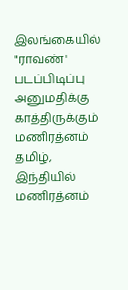இலங்கையில் "ராவண்' படப்பிடிப்பு அனுமதிக்கு காத்திருக்கும் மணிரத்னம்
தமிழ், இந்தியில் மணிரத்னம்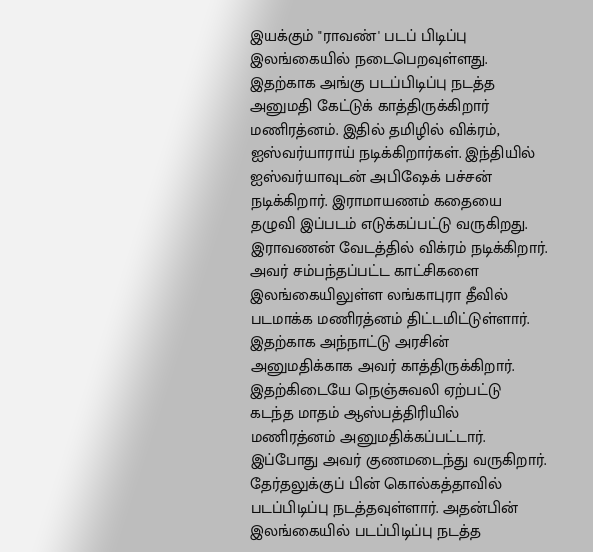இயக்கும் "ராவண்' படப் பிடிப்பு இலங்கையில் நடைபெறவுள்ளது.
இதற்காக அங்கு படப்பிடிப்பு நடத்த அனுமதி கேட்டுக் காத்திருக்கிறார் மணிரத்னம். இதில் தமிழில் விக்ரம், ஐஸ்வர்யாராய் நடிக்கிறார்கள். இந்தியில் ஐஸ்வர்யாவுடன் அபிஷேக் பச்சன் நடிக்கிறார். இராமாயணம் கதையை தழுவி இப்படம் எடுக்கப்பட்டு வருகிறது. இராவணன் வேடத்தில் விக்ரம் நடிக்கிறார். அவர் சம்பந்தப்பட்ட காட்சிகளை இலங்கையிலுள்ள லங்காபுரா தீவில் படமாக்க மணிரத்னம் திட்டமிட்டுள்ளார். இதற்காக அந்நாட்டு அரசின் அனுமதிக்காக அவர் காத்திருக்கிறார்.
இதற்கிடையே நெஞ்சுவலி ஏற்பட்டு கடந்த மாதம் ஆஸ்பத்திரியில் மணிரத்னம் அனுமதிக்கப்பட்டார். இப்போது அவர் குணமடைந்து வருகிறார். தேர்தலுக்குப் பின் கொல்கத்தாவில் படப்பிடிப்பு நடத்தவுள்ளார். அதன்பின் இலங்கையில் படப்பிடிப்பு நடத்த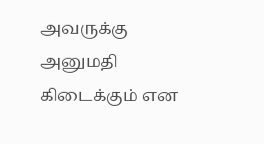அவருக்கு அனுமதி கிடைக்கும் என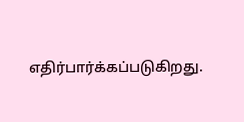எதிர்பார்க்கப்படுகிறது.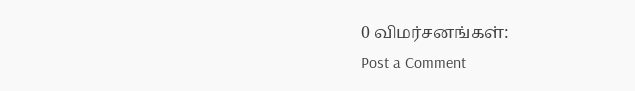0 விமர்சனங்கள்:
Post a Comment